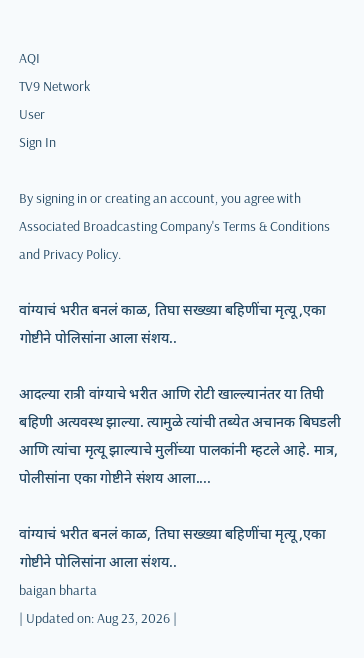AQI
TV9 Network
User
Sign In

By signing in or creating an account, you agree with Associated Broadcasting Company's Terms & Conditions and Privacy Policy.

वांग्याचं भरीत बनलं काळ, तिघा सख्ख्या बहिणींचा मृत्यू,एका गोष्टीने पोलिसांना आला संशय..

आदल्या रात्री वांग्याचे भरीत आणि रोटी खाल्ल्यानंतर या तिघी बहिणी अत्यवस्थ झाल्या. त्यामुळे त्यांची तब्येत अचानक बिघडली आणि त्यांचा मृत्यू झाल्याचे मुलींच्या पालकांनी म्हटले आहे. मात्र, पोलीसांना एका गोष्टीने संशय आला....

वांग्याचं भरीत बनलं काळ, तिघा सख्ख्या बहिणींचा मृत्यू,एका गोष्टीने पोलिसांना आला संशय..
baigan bharta
| Updated on: Aug 23, 2026 |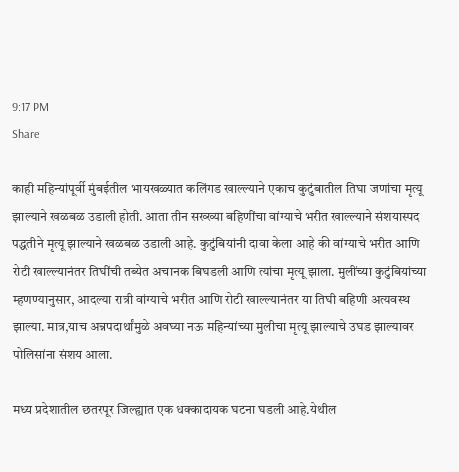9:17 PM
Share

काही महिन्यांपूर्वी मुंबईतील भायखळ्यात कलिंगड खाल्ल्याने एकाच कुटुंबातील तिघा जणांचा मृत्यू झाल्याने खळबळ उडाली होती. आता तीन सख्ख्या बहिणींचा वांग्याचे भरीत खाल्ल्याने संशयास्पद पद्धतीने मृत्यू झाल्याने खळबळ उडाली आहे. कुटुंबियांनी दावा केला आहे की वांग्याचे भरीत आणि रोटी खाल्ल्यानंतर तिघींची तब्येत अचानक बिघडली आणि त्यांचा मृत्यू झाला. मुलींच्या कुटुंबियांच्या म्हणण्यानुसार, आदल्या रात्री वांग्याचे भरीत आणि रोटी खाल्ल्यानंतर या तिघी बहिणी अत्यवस्थ झाल्या. मात्र,याच अन्नपदार्थांमुळे अवघ्या नऊ महिन्यांच्या मुलीचा मृत्यू झाल्याचे उघड झाल्यावर पोलिसांना संशय आला.

मध्य प्रदेशातील छतरपूर जिल्ह्यात एक धक्कादायक घटना घडली आहे.येथील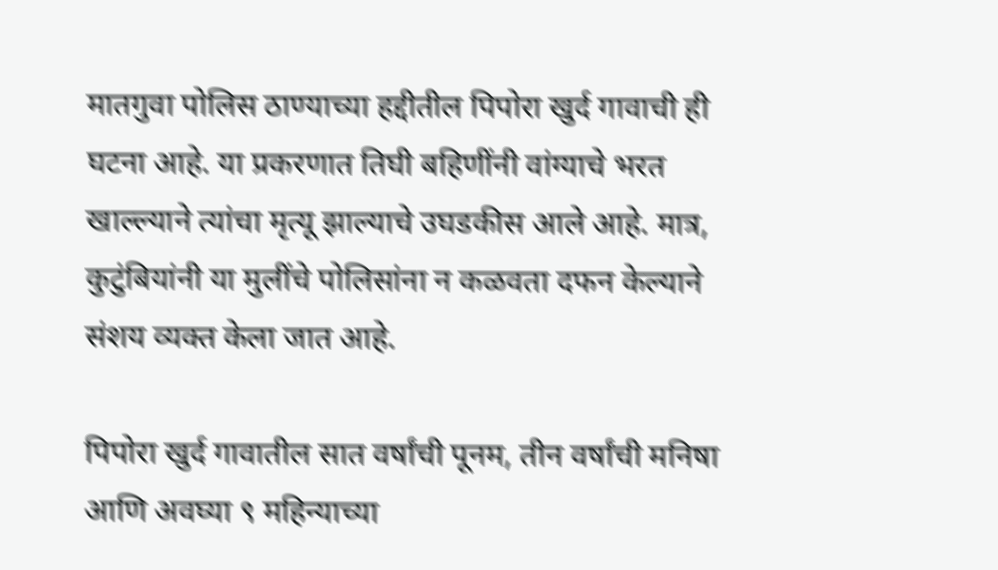मातगुवा पोलिस ठाण्याच्या हद्दीतील पिपोरा खुर्द गावाची ही घटना आहे. या प्रकरणात तिघी बहिणींनी वांग्याचे भरत खाल्ल्याने त्यांचा मृत्यू झाल्याचे उघडकीस आले आहे. मात्र, कुटुंबियांनी या मुलींचे पोलिसांना न कळवता दफन केल्याने संशय व्यक्त केला जात आहे.

पिपोरा खुर्द गावातील सात वर्षांची पूनम, तीन वर्षांची मनिषा आणि अवघ्या ९ महिन्याच्या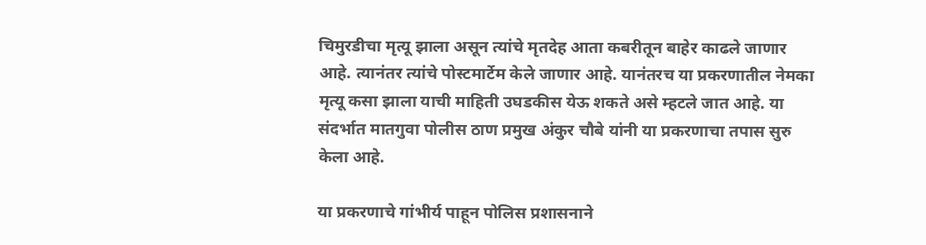चिमुरडीचा मृत्यू झाला असून त्यांचे मृतदेह आता कबरीतून बाहेर काढले जाणार आहे. त्यानंतर त्यांचे पोस्टमार्टेम केले जाणार आहे. यानंतरच या प्रकरणातील नेमका मृत्यू कसा झाला याची माहिती उघडकीस येऊ शकते असे म्हटले जात आहे. या संदर्भात मातगुवा पोलीस ठाण प्रमुख अंकुर चौबे यांनी या प्रकरणाचा तपास सुरु केला आहे.

या प्रकरणाचे गांभीर्य पाहून पोलिस प्रशासनाने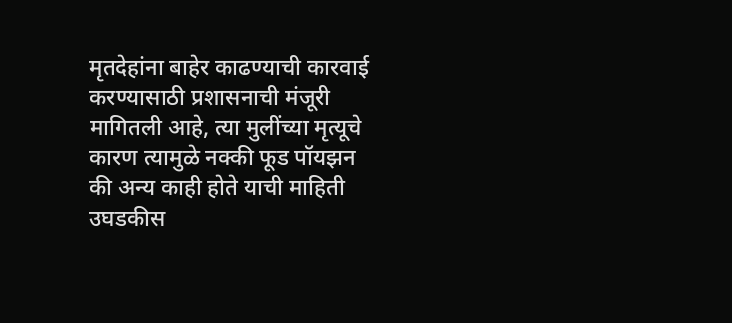मृतदेहांना बाहेर काढण्याची कारवाई करण्यासाठी प्रशासनाची मंजूरी मागितली आहे, त्या मुलींच्या मृत्यूचे कारण त्यामुळे नक्की फूड पॉयझन की अन्य काही होते याची माहिती उघडकीस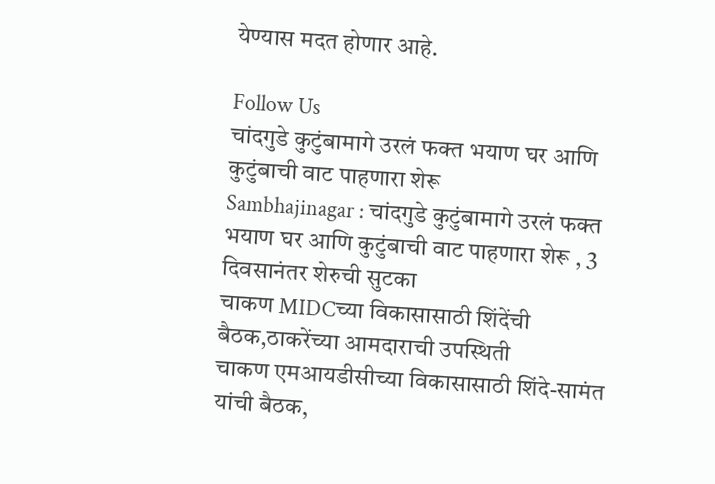येण्यास मदत होणार आहे.

Follow Us
चांदगुडे कुटुंबामागे उरलं फक्त भयाण घर आणि कुटुंबाची वाट पाहणारा शेरू
Sambhajinagar : चांदगुडे कुटुंबामागे उरलं फक्त भयाण घर आणि कुटुंबाची वाट पाहणारा शेरू , 3 दिवसानंतर शेरुची सुटका
चाकण MIDCच्या विकासासाठी शिंदेंची बैठक,ठाकरेंच्या आमदाराची उपस्थिती
चाकण एमआयडीसीच्या विकासासाठी शिंदे-सामंत यांची बैठक,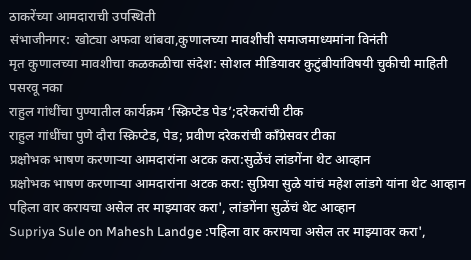ठाकरेंच्या आमदाराची उपस्थिती
संभाजीनगर: खोट्या अफवा थांबवा,कुणालच्या मावशीची समाजमाध्यमांना विनंती
मृत कुणालच्या मावशीचा कळकळीचा संदेश: सोशल मीडियावर कुटुंबीयांविषयी चुकीची माहिती पसरवू नका
राहुल गांधींचा पुण्यातील कार्यक्रम ‘स्क्रिप्टेड पेड’;दरेकरांची टीक
राहुल गांधींचा पुणे दौरा स्क्रिप्टेड, पेड; प्रवीण दरेकरांची काँग्रेसवर टीका
प्रक्षोभक भाषण करणाऱ्या आमदारांना अटक करा:सुळेंचं लांडगेंना थेट आव्हान
प्रक्षोभक भाषण करणाऱ्या आमदारांना अटक करा: सुप्रिया सुळे यांचं महेश लांडगे यांना थेट आव्हान
पहिला वार करायचा असेल तर माझ्यावर करा', लांडगेंना सुळेंचं थेट आव्हान
Supriya Sule on Mahesh Landge :पहिला वार करायचा असेल तर माझ्यावर करा',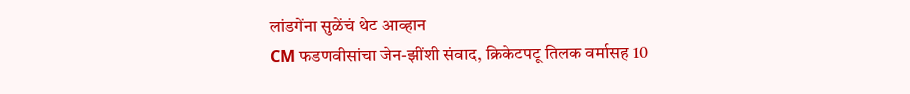लांडगेंना सुळेंचं थेट आव्हान
CM फडणवीसांचा जेन-झींशी संवाद, क्रिकेटपटू तिलक वर्मासह 10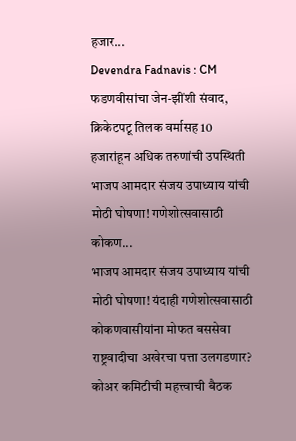हजार...
Devendra Fadnavis : CM फडणवीसांचा जेन-झींशी संवाद, क्रिकेटपटू तिलक वर्मासह 10 हजारांहून अधिक तरुणांची उपस्थिती
भाजप आमदार संजय उपाध्याय यांची मोठी घोषणा! गणेशोत्सवासाठी कोकण...
भाजप आमदार संजय उपाध्याय यांची मोठी घोषणा! यंदाही गणेशोत्सवासाठी कोकणवासीयांना मोफत बससेवा
राष्ट्रवादीचा अखेरचा पत्ता उलगडणार? कोअर कमिटीची महत्त्वाची बैठक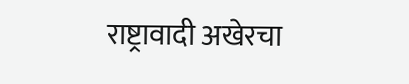राष्ट्रावादी अखेरचा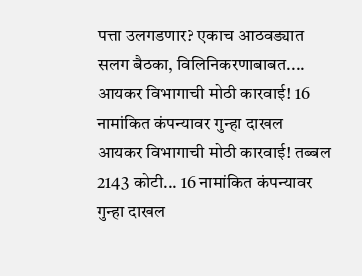पत्ता उलगडणार? एकाच आठवड्यात सलग बैठका, विलिनिकरणाबाबत....
आयकर विभागाची मोठी कारवाई! 16 नामांकित कंपन्यावर गुन्हा दाखल
आयकर विभागाची मोठी कारवाई! तब्बल 2143 कोटी... 16 नामांकित कंपन्यावर गुन्हा दाखल